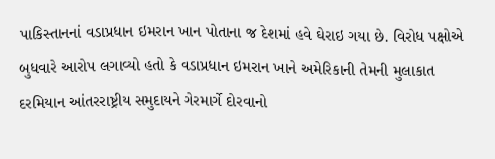પાકિસ્તાનનાં વડાપ્રધાન ઇમરાન ખાન પોતાના જ દેશમાં હવે ઘેરાઇ ગયા છે. વિરોધ પક્ષોએ બુધવારે આરોપ લગાવ્યો હતો કે વડાપ્રધાન ઇમરાન ખાને અમેરિકાની તેમની મુલાકાત દરમિયાન આંતરરાષ્ટ્રીય સમુદાયને ગેરમાર્ગે દોરવાનો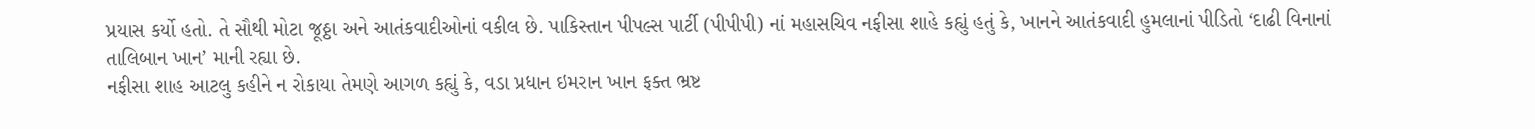પ્રયાસ કર્યો હતો. તે સૌથી મોટા જૂઠ્ઠા અને આતંકવાદીઓનાં વકીલ છે. પાકિસ્તાન પીપલ્સ પાર્ટી (પીપીપી) નાં મહાસચિવ નફીસા શાહે કહ્યું હતું કે, ખાનને આતંકવાદી હુમલાનાં પીડિતો ‘દાઢી વિનાનાં તાલિબાન ખાન’ માની રહ્યા છે.
નફીસા શાહ આટલુ કહીને ન રોકાયા તેમણે આગળ કહ્યું કે, વડા પ્રધાન ઇમરાન ખાન ફક્ત ભ્રષ્ટ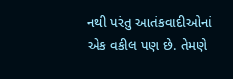નથી પરંતુ આતંકવાદીઓનાં એક વકીલ પણ છે. તેમણે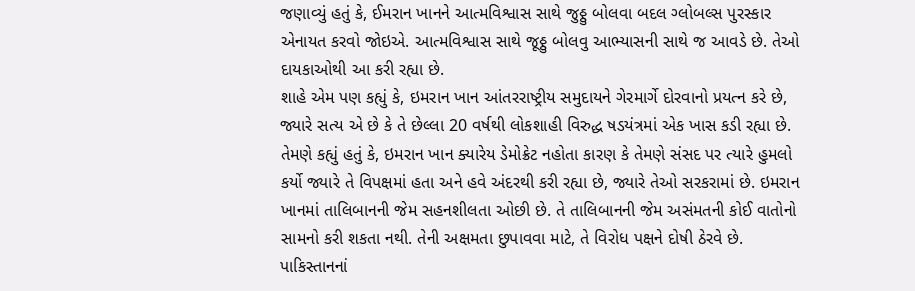જણાવ્યું હતું કે, ઈમરાન ખાનને આત્મવિશ્વાસ સાથે જુઠ્ઠુ બોલવા બદલ ગ્લોબલ્સ પુરસ્કાર એનાયત કરવો જોઇએ. આત્મવિશ્વાસ સાથે જૂઠ્ઠુ બોલવુ આભ્યાસની સાથે જ આવડે છે. તેઓ દાયકાઓથી આ કરી રહ્યા છે.
શાહે એમ પણ કહ્યું કે, ઇમરાન ખાન આંતરરાષ્ટ્રીય સમુદાયને ગેરમાર્ગે દોરવાનો પ્રયત્ન કરે છે, જ્યારે સત્ય એ છે કે તે છેલ્લા 20 વર્ષથી લોકશાહી વિરુદ્ધ ષડયંત્રમાં એક ખાસ કડી રહ્યા છે. તેમણે કહ્યું હતું કે, ઇમરાન ખાન ક્યારેય ડેમોક્રેટ નહોતા કારણ કે તેમણે સંસદ પર ત્યારે હુમલો કર્યો જ્યારે તે વિપક્ષમાં હતા અને હવે અંદરથી કરી રહ્યા છે, જ્યારે તેઓ સરકરામાં છે. ઇમરાન ખાનમાં તાલિબાનની જેમ સહનશીલતા ઓછી છે. તે તાલિબાનની જેમ અસંમતની કોઈ વાતોનો સામનો કરી શકતા નથી. તેની અક્ષમતા છુપાવવા માટે, તે વિરોધ પક્ષને દોષી ઠેરવે છે.
પાકિસ્તાનનાં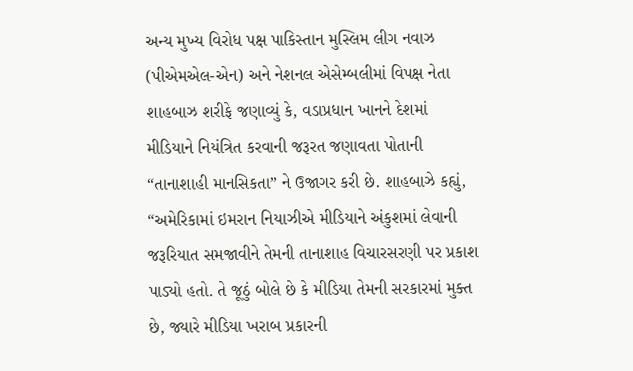અન્ય મુખ્ય વિરોધ પક્ષ પાકિસ્તાન મુસ્લિમ લીગ નવાઝ (પીએમએલ-એન) અને નેશનલ એસેમ્બલીમાં વિપક્ષ નેતા શાહબાઝ શરીફે જણાવ્યું કે, વડાપ્રધાન ખાનને દેશમાં મીડિયાને નિયંત્રિત કરવાની જરૂરત જણાવતા પોતાની “તાનાશાહી માનસિકતા” ને ઉજાગર કરી છે. શાહબાઝે કહ્યું, “અમેરિકામાં ઇમરાન નિયાઝીએ મીડિયાને અંકુશમાં લેવાની જરૂરિયાત સમજાવીને તેમની તાનાશાહ વિચારસરણી પર પ્રકાશ પાડ્યો હતો. તે જૂઠું બોલે છે કે મીડિયા તેમની સરકારમાં મુક્ત છે, જ્યારે મીડિયા ખરાબ પ્રકારની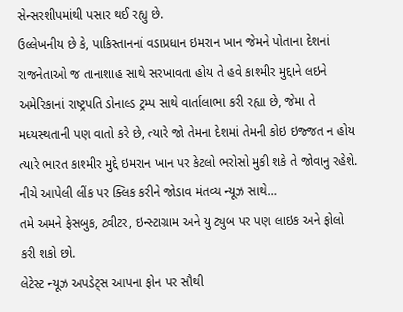સેન્સરશીપમાંથી પસાર થઈ રહ્યુ છે.
ઉલ્લેખનીય છે કે, પાકિસ્તાનનાં વડાપ્રધાન ઇમરાન ખાન જેમને પોતાના દેશનાં રાજનેતાઓ જ તાનાશાહ સાથે સરખાવતા હોય તે હવે કાશ્મીર મુદ્દાને લઇને અમેરિકાનાં રાષ્ટ્રપતિ ડોનાલ્ડ ટ્રમ્પ સાથે વાર્તાલાભા કરી રહ્યા છે, જેમા તે મધ્યસ્થતાની પણ વાતો કરે છે, ત્યારે જો તેમના દેશમાં તેમની કોઇ ઇજ્જત ન હોય ત્યારે ભારત કાશ્મીર મુદ્દે ઇમરાન ખાન પર કેટલો ભરોસો મુકી શકે તે જોવાનુ રહેશે.
નીચે આપેલી લીંક પર ક્લિક કરીને જોડાવ મંતવ્ય ન્યૂઝ સાથે…
તમે અમને ફેસબુક, ટ્વીટર, ઇન્સ્ટાગ્રામ અને યુ ટ્યુબ પર પણ લાઇક અને ફોલો કરી શકો છો.
લેટેસ્ટ ન્યૂઝ અપડેટ્સ આપના ફોન પર સૌથી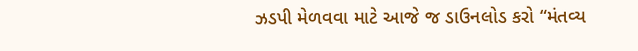ઝડપી મેળવવા માટે આજે જ ડાઉનલોડ કરો “મંતવ્ય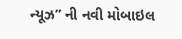ન્યૂઝ” ની નવી મોબાઇલ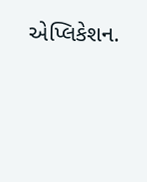એપ્લિકેશન.